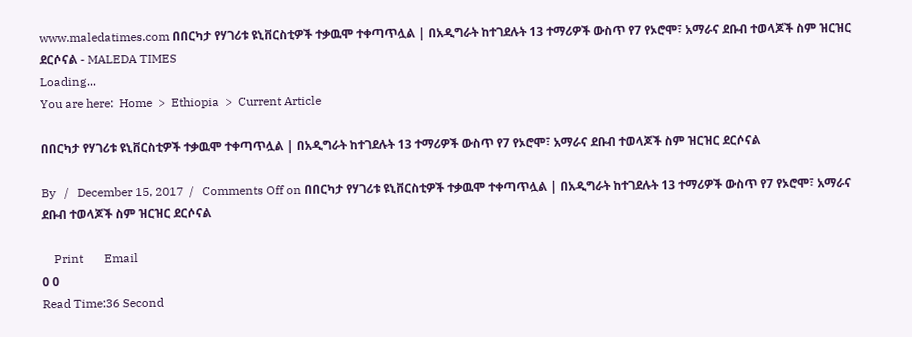www.maledatimes.com በበርካታ የሃገሪቱ ዩኒቨርስቲዎች ተቃዉሞ ተቀጣጥሏል | በአዲግራት ከተገደሉት 13 ተማሪዎች ውስጥ የ7 የኦሮሞ፣ አማራና ደቡብ ተወላጆች ስም ዝርዝር ደርሶናል - MALEDA TIMES
Loading...
You are here:  Home  >  Ethiopia  >  Current Article

በበርካታ የሃገሪቱ ዩኒቨርስቲዎች ተቃዉሞ ተቀጣጥሏል | በአዲግራት ከተገደሉት 13 ተማሪዎች ውስጥ የ7 የኦሮሞ፣ አማራና ደቡብ ተወላጆች ስም ዝርዝር ደርሶናል

By   /   December 15, 2017  /   Comments Off on በበርካታ የሃገሪቱ ዩኒቨርስቲዎች ተቃዉሞ ተቀጣጥሏል | በአዲግራት ከተገደሉት 13 ተማሪዎች ውስጥ የ7 የኦሮሞ፣ አማራና ደቡብ ተወላጆች ስም ዝርዝር ደርሶናል

    Print       Email
0 0
Read Time:36 Second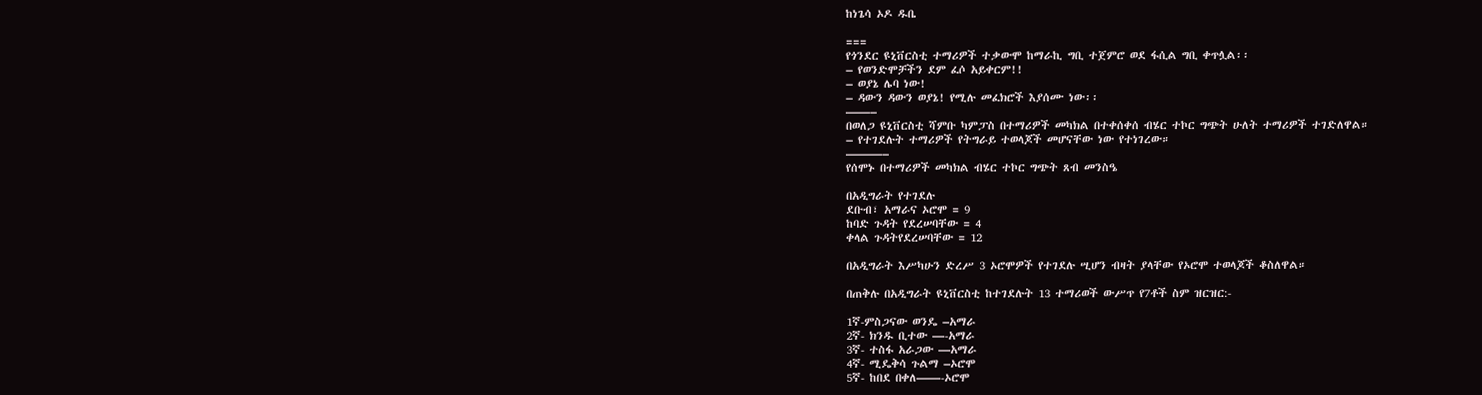ከነጌሳ ኦዶ ዱቤ

===
የጎንደር ዩኒቨርስቲ ተማሪዎች ተቃውሞ ከማራኪ ግቢ ተጀምሮ ወደ ፋሲል ግቢ ቀጥሏል፡፡
– የወንድሞቻችን ደም ፈሶ አይቀርም!!
– ወያኔ ሌባ ነው!
– ዳውን ዳውን ወያኔ! የሚሉ መፈክሮች እያሰሙ ነው፡፡
——–
በወለጋ ዩኒቨርስቲ ሻምቡ ካምፓስ በተማሪዎች መካክል በተቀሰቀሰ ብሄር ተኮር ግጭት ሁለት ተማሪዎች ተገድለዋል።
– የተገደሉት ተማሪዎች የትግራይ ተወላጆች መሆናቸው ነው የተነገረው።
———–
የሰሞኑ በተማሪዎች መካክል ብሄር ተኮር ግጭት ጸብ መንስዔ

በአዲግራት የተገደሉ
ደቡብ፣ አማራና ኦሮሞ = 9
ከባድ ጉዳት የደረሠባቸው = 4
ቀላል ጉዳትየደረሠባቸው = 12

በአዲግራት እሥካሁን ድረሥ 3 ኦሮሞዎች የተገደሉ ሢሆን ብዛት ያላቸው የኦሮሞ ተወላጆች ቆስለዋል።

በጠቅሉ በአዲግራት ዩኒቨርስቲ ከተገደሉት 13 ተማሪወች ውሥጥ የ7ቶች ስም ዝርዝር:-

1ኛ-ምስጋናው ወንዴ –አማራ
2ኛ- ክንዱ ቢተው —-አማራ
3ኛ- ተስፋ አራጋው —አማራ
4ኛ- ሚዴቅሳ ጉልማ –ኦሮሞ
5ኛ- ከበደ በቀለ——-ኦሮሞ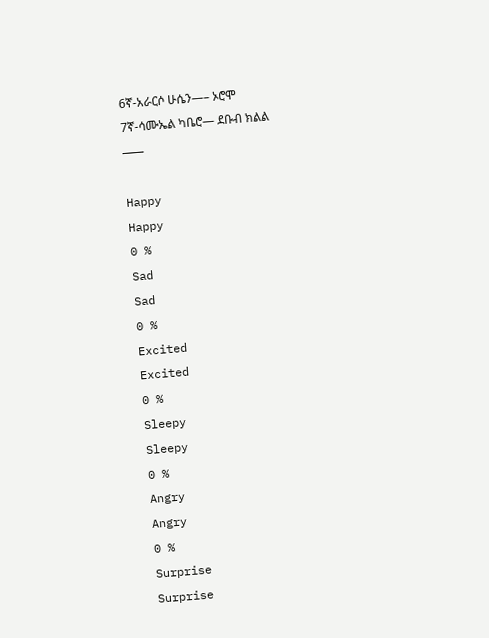6ኛ-አራርሶ ሁሴን—– ኦሮሞ
7ኛ-ሳሙኤል ካቤሮ— ደቡብ ክልል
———

Happy
Happy
0 %
Sad
Sad
0 %
Excited
Excited
0 %
Sleepy
Sleepy
0 %
Angry
Angry
0 %
Surprise
Surprise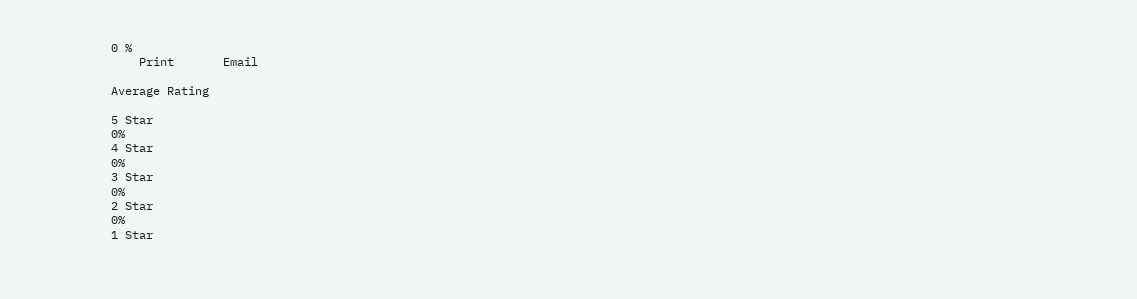0 %
    Print       Email

Average Rating

5 Star
0%
4 Star
0%
3 Star
0%
2 Star
0%
1 Star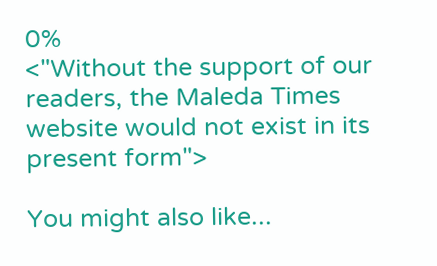0%
<"Without the support of our readers, the Maleda Times website would not exist in its present form">

You might also like...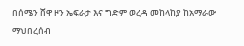በሰሜን ሸዋ ዞን ኤፍራታ እና ግድም ወረዳ መከላከያ ከአማራው ማህበረሰብ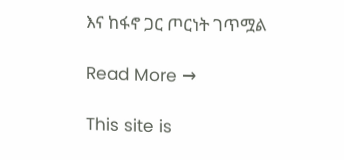እና ከፋኖ ጋር ጦርነት ገጥሟል

Read More →

This site is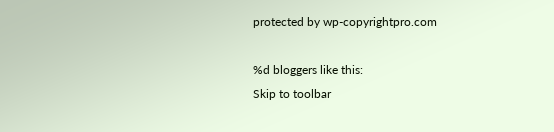protected by wp-copyrightpro.com

%d bloggers like this:
Skip to toolbar